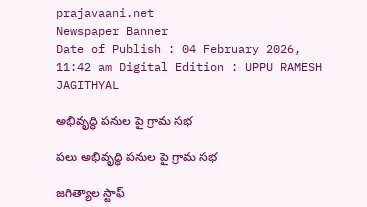prajavaani.net
Newspaper Banner
Date of Publish : 04 February 2026, 11:42 am Digital Edition : UPPU RAMESH JAGITHYAL

అభివృద్ధి పనుల పై గ్రామ సభ

పలు అభివృద్ధి పనుల పై గ్రామ సభ

జగిత్యాల స్టాఫ్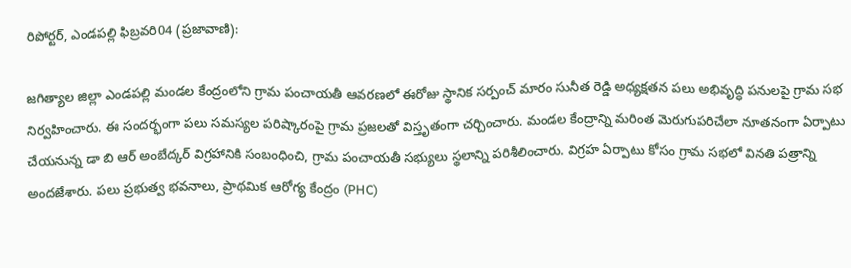రిపోర్టర్, ఎండపల్లి ఫిబ్రవరి04 (ప్రజావాణి):

జగిత్యాల జిల్లా ఎండపల్లి మండల కేంద్రంలోని గ్రామ పంచాయతీ ఆవరణలో ఈరోజు స్థానిక సర్పంచ్ మారం సునీత రెడ్డి అధ్యక్షతన పలు అభివృద్ధి పనులపై గ్రామ సభ నిర్వహించారు. ఈ సందర్భంగా పలు సమస్యల పరిష్కారంపై గ్రామ ప్రజలతో విస్తృతంగా చర్చించారు. మండల కేంద్రాన్ని మరింత మెరుగుపరిచేలా నూతనంగా ఏర్పాటు చేయనున్న డా బి ఆర్ అంబేద్కర్ విగ్రహానికి సంబంధించి, గ్రామ పంచాయతీ సభ్యులు స్థలాన్ని పరిశీలించారు. విగ్రహ ఏర్పాటు కోసం గ్రామ సభలో వినతి పత్రాన్ని అందజేశారు. పలు ప్రభుత్వ భవనాలు, ప్రాథమిక ఆరోగ్య కేంద్రం (PHC)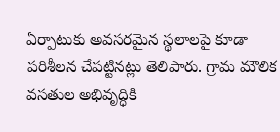ఏర్పాటుకు అవసరమైన స్థలాలపై కూడా పరిశీలన చేపట్టినట్లు తెలిపారు. గ్రామ మౌలిక వసతుల అభివృద్ధికి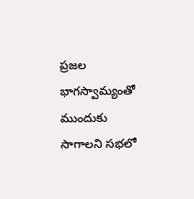ప్రజల భాగస్వామ్యంతో ముందుకు సాగాలని సభలో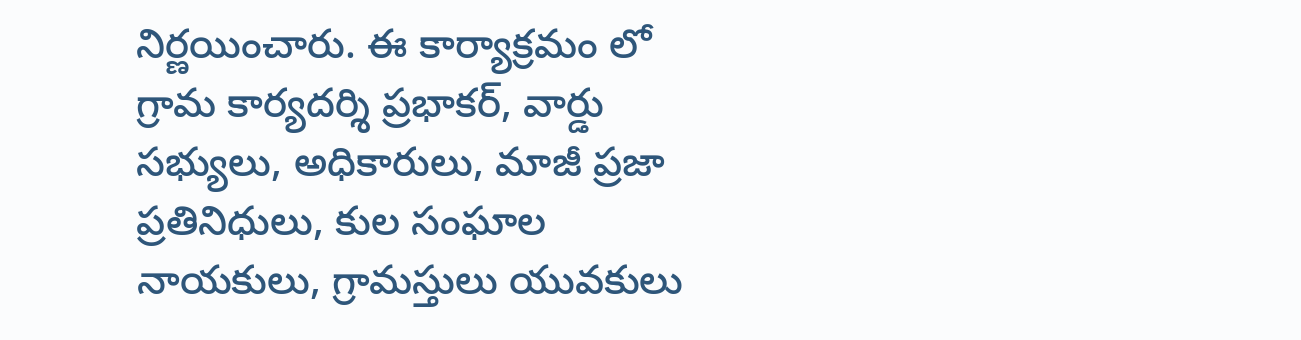నిర్ణయించారు. ఈ కార్యాక్రమం లో గ్రామ కార్యదర్శి ప్రభాకర్, వార్డు సభ్యులు, అధికారులు, మాజీ ప్రజా ప్రతినిధులు, కుల సంఘాల నాయకులు, గ్రామస్తులు యువకులు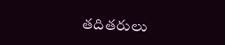తదితరులు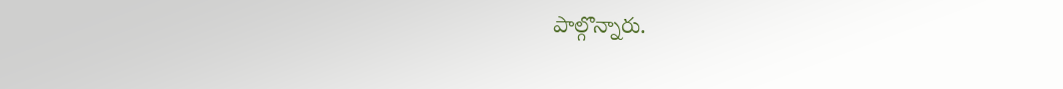పాల్గొన్నారు.